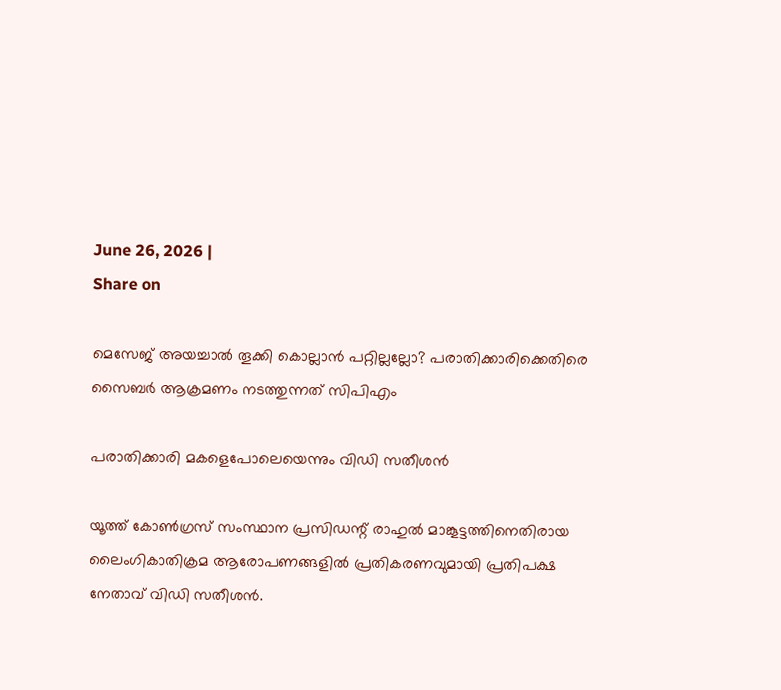June 26, 2026 |
Share on

മെസേജ് അയച്ചാൽ തൂക്കി കൊല്ലാൻ പറ്റില്ലല്ലോ? പരാതിക്കാരിക്കെതിരെ സൈബര്‍ ആക്രമണം നടത്തുന്നത് സിപിഎം

പരാതിക്കാരി മകളെപോലെയെന്നും വിഡി സതീശൻ

യൂത്ത് കോൺഗ്രസ് സംസ്ഥാന പ്രസിഡന്റ് രാഹുൽ മാങ്കൂട്ടത്തിനെതിരായ ലൈംഗികാതിക്രമ ആരോപണങ്ങളിൽ പ്രതികരണവുമായി പ്രതിപക്ഷ നേതാവ് വിഡി സതീശൻ.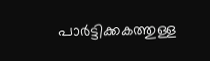പാർട്ടിക്കകത്തുള്ള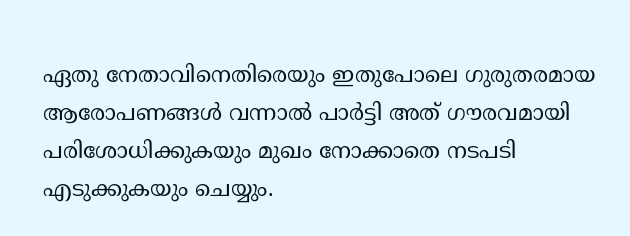ഏതു നേതാവിനെതിരെയും ഇതുപോലെ ഗുരുതരമായ ആരോപണങ്ങൾ വന്നാൽ പാർട്ടി അത് ഗൗരവമായി പരിശോധിക്കുകയും മുഖം നോക്കാതെ നടപടി എടുക്കുകയും ചെയ്യും.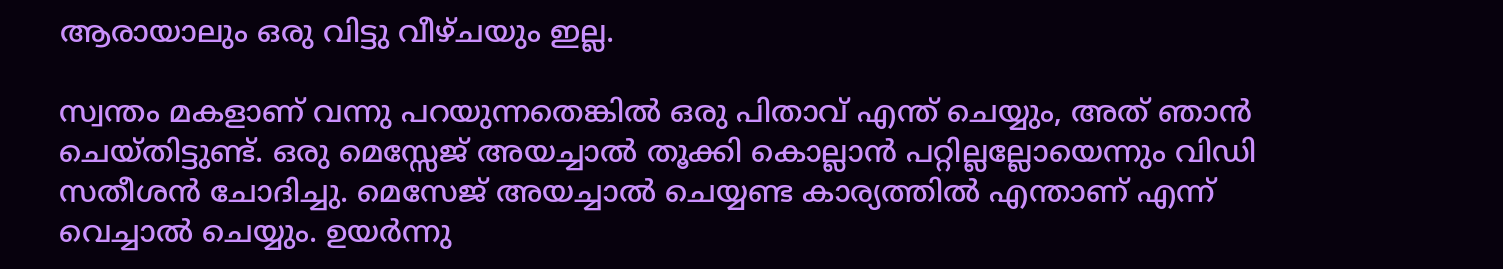ആരായാലും ഒരു വിട്ടു വീഴ്ചയും ഇല്ല.

സ്വന്തം മകളാണ് വന്നു പറയുന്നതെങ്കിൽ ഒരു പിതാവ് എന്ത് ചെയ്യും, അത് ഞാൻ ചെയ്തിട്ടുണ്ട്. ഒരു മെസ്സേജ് അയച്ചാൽ തൂക്കി കൊല്ലാൻ പറ്റില്ലല്ലോയെന്നും വിഡി സതീശൻ ചോദിച്ചു. മെസേജ് അയച്ചാൽ ചെയ്യണ്ട കാര്യത്തിൽ എന്താണ് എന്ന് വെച്ചാൽ ചെയ്യും. ഉയർന്നു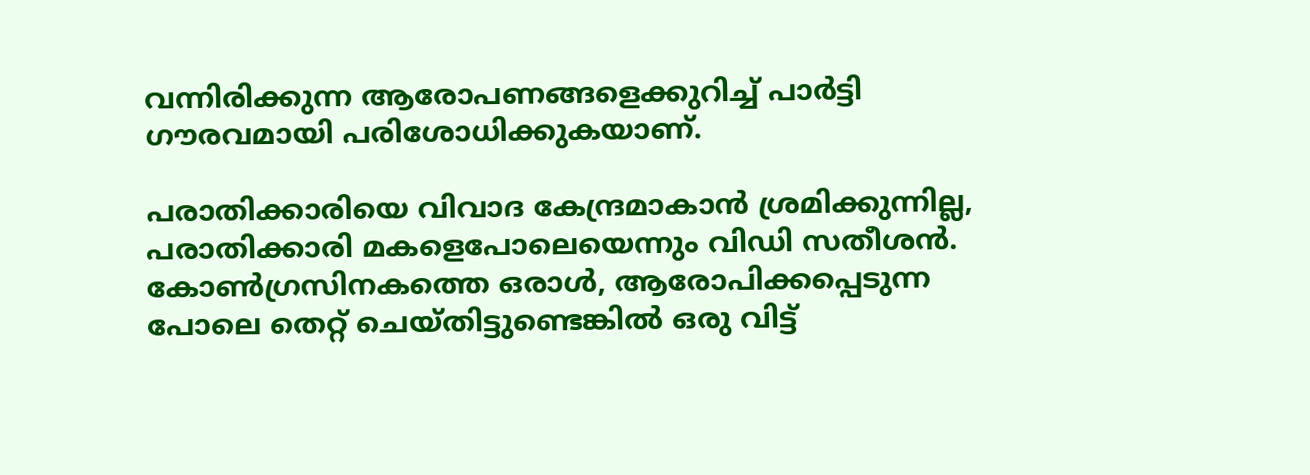വന്നിരിക്കുന്ന ആരോപണങ്ങളെക്കുറിച്ച് പാർട്ടി ഗൗരവമായി പരിശോധിക്കുകയാണ്.

പരാതിക്കാരിയെ വിവാദ കേന്ദ്രമാകാൻ ശ്രമിക്കുന്നില്ല, പരാതിക്കാരി മകളെപോലെയെന്നും വിഡി സതീശൻ. കോൺഗ്രസിനകത്തെ ഒരാൾ, ആരോപിക്കപ്പെടുന്ന പോലെ തെറ്റ് ചെയ്തിട്ടുണ്ടെങ്കിൽ ഒരു വിട്ട്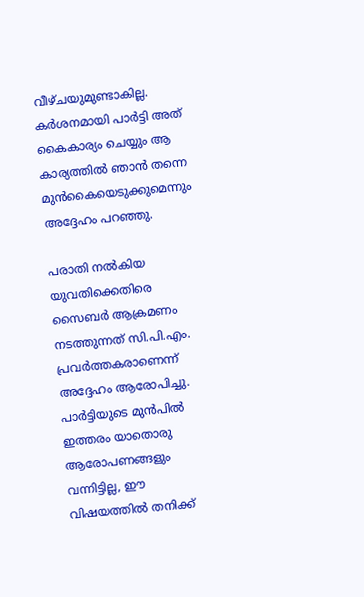വീഴ്ചയുമുണ്ടാകില്ല. കർശനമായി പാർട്ടി അത് കൈകാര്യം ചെയ്യും ആ കാര്യത്തിൽ ഞാൻ തന്നെ മുൻകൈയെടുക്കുമെന്നും അദ്ദേഹം പറഞ്ഞു.

പരാതി നൽകിയ യുവതിക്കെതിരെ സൈബർ ആക്രമണം നടത്തുന്നത് സി.പി.എം. പ്രവർത്തകരാണെന്ന് അദ്ദേഹം ആരോപിച്ചു. പാർട്ടിയുടെ മുൻപിൽ ഇത്തരം യാതൊരു ആരോപണങ്ങളും വന്നിട്ടില്ല, ഈ വിഷയത്തിൽ തനിക്ക്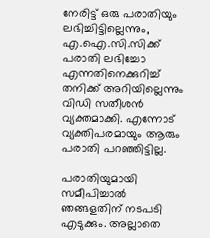നേരിട്ട് ഒരു പരാതിയും ലഭിച്ചിട്ടില്ലെന്നും, എ.ഐ.സി.സിക്ക് പരാതി ലഭിച്ചോ എന്നതിനെക്കുറിച്ച് തനിക്ക് അറിയില്ലെന്നും വിഡി സതീശൻ വ്യക്തമാക്കി. എന്നോട് വ്യക്തിപരമായും ആരും പരാതി പറഞ്ഞിട്ടില്ല.

പരാതിയുമായി സമീപിച്ചാൽ ഞങ്ങളതിന് നടപടി എടുക്കും. അല്ലാതെ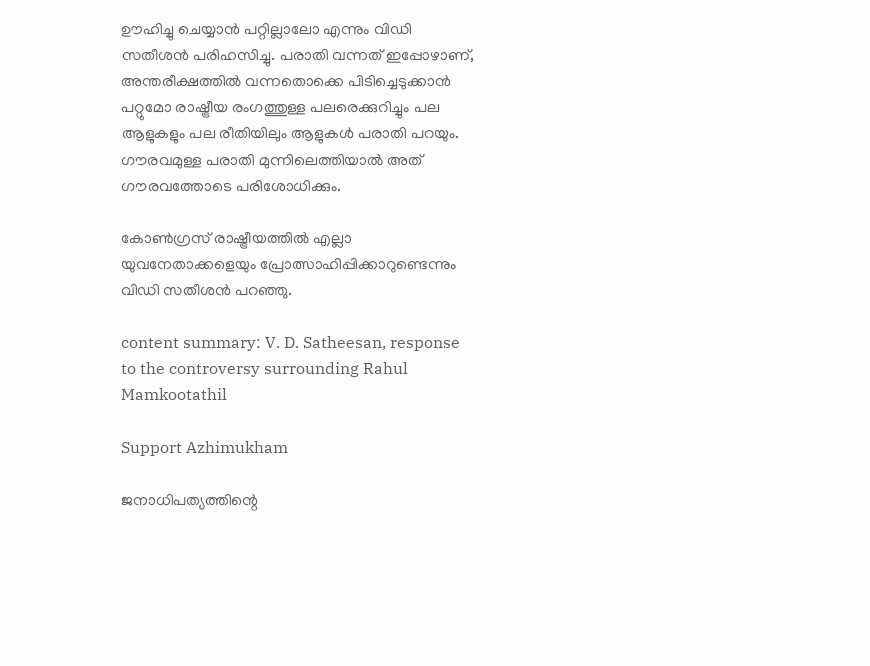ഊഹിച്ചു ചെയ്യാൻ പറ്റില്ലാലോ എന്നും വിഡി സതീശൻ പരിഹസിച്ചു. പരാതി വന്നത് ഇപ്പോഴാണ്, അന്തരീക്ഷത്തിൽ വന്നതൊക്കെ പിടിച്ചെടുക്കാൻ പറ്റുമോ രാഷ്ട്രീയ രംഗത്തുള്ള പലരെക്കുറിച്ചും പല ആളുകളും പല രീതിയിലും ആളുകൾ പരാതി പറയും. ഗൗരവമുള്ള പരാതി മുന്നിലെത്തിയാൽ അത് ഗൗരവത്തോടെ പരിശോധിക്കും.

കോൺഗ്രസ് രാഷ്ട്രീയത്തിൽ എല്ലാ യുവനേതാക്കളെയും പ്രോത്സാഹിപ്പിക്കാറുണ്ടെന്നും വിഡി സതീശൻ പറഞ്ഞു.

content summary: V. D. Satheesan, response to the controversy surrounding Rahul Mamkootathil

Support Azhimukham

ജനാധിപത്യത്തിന്റെ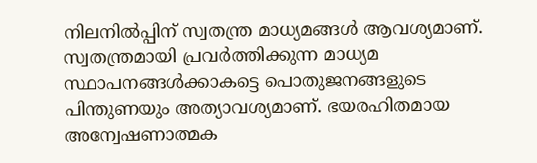നിലനിൽപ്പിന് സ്വതന്ത്ര മാധ്യമങ്ങൾ ആവശ്യമാണ്. സ്വതന്ത്രമായി പ്രവർത്തിക്കുന്ന മാധ്യമ സ്ഥാപനങ്ങൾക്കാകട്ടെ പൊതുജനങ്ങളുടെ പിന്തുണയും അത്യാവശ്യമാണ്. ഭയരഹിതമായ അന്വേഷണാത്മക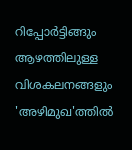റിപ്പോർട്ടിങ്ങും ആഴത്തിലുള്ള വിശകലനങ്ങളും 'അഴിമുഖ'ത്തിൽ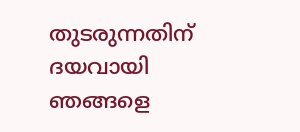തുടരുന്നതിന് ദയവായി ഞങ്ങളെ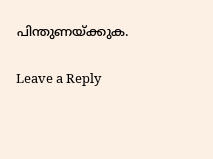പിന്തുണയ്ക്കുക.

Leave a Reply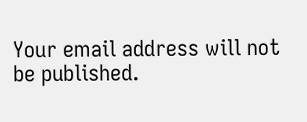Your email address will not be published.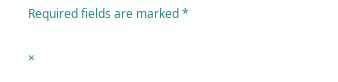Required fields are marked *

×